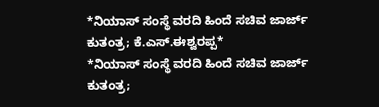*ನಿಯಾಸ್ ಸಂಸ್ಥೆ ವರದಿ ಹಿಂದೆ ಸಚಿವ ಜಾರ್ಜ್ ಕುತಂತ್ರ; ಕೆ.ಎಸ್.ಈಶ್ವರಪ್ಪ*
*ನಿಯಾಸ್ ಸಂಸ್ಥೆ ವರದಿ ಹಿಂದೆ ಸಚಿವ ಜಾರ್ಜ್ ಕುತಂತ್ರ;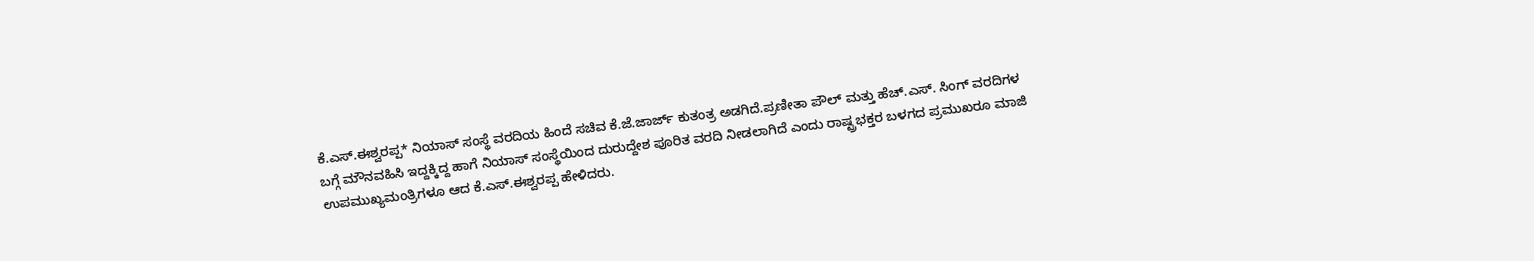ಕೆ.ಎಸ್.ಈಶ್ವರಪ್ಪ* ನಿಯಾಸ್ ಸಂಸ್ಥೆ ವರದಿಯ ಹಿಂದೆ ಸಚಿವ ಕೆ.ಜೆ.ಜಾರ್ಜ್ ಕುತಂತ್ರ ಅಡಗಿದೆ.ಪ್ರಣೀತಾ ಪೌಲ್ ಮತ್ತು ಹೆಚ್.ಎಸ್. ಸಿಂಗ್ ವರದಿಗಳ ಬಗ್ಗೆ ಮೌನವಹಿಸಿ ಇದ್ದಕ್ಕಿದ್ದ ಹಾಗೆ ನಿಯಾಸ್ ಸಂಸ್ಥೆಯಿಂದ ದುರುದ್ದೇಶ ಪೂರಿತ ವರದಿ ನೀಡಲಾಗಿದೆ ಎಂದು ರಾಷ್ಟ್ರಭಕ್ತರ ಬಳಗದ ಪ್ರಮುಖರೂ ಮಾಜಿ ಉಪಮುಖ್ಯಮಂತ್ರಿಗಳೂ ಆದ ಕೆ.ಎಸ್.ಈಶ್ವರಪ್ಪ ಹೇಳಿದರು.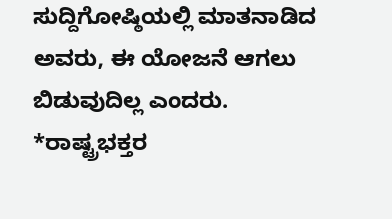ಸುದ್ದಿಗೋಷ್ಠಿಯಲ್ಲಿ ಮಾತನಾಡಿದ ಅವರು, ಈ ಯೋಜನೆ ಆಗಲು ಬಿಡುವುದಿಲ್ಲ ಎಂದರು. *ರಾಷ್ಟ್ರಭಕ್ತರ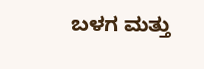ಬಳಗ ಮತ್ತು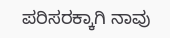ಪರಿಸರಕ್ಕಾಗಿ ನಾವು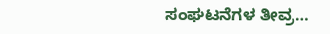ಸಂಘಟನೆಗಳ ತೀವ್ರ…